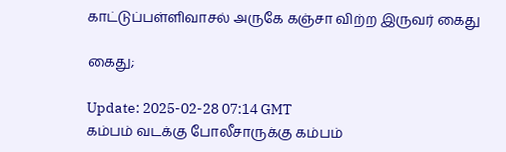காட்டுப்பள்ளிவாசல் அருகே கஞ்சா விற்ற இருவர் கைது

கைது;

Update: 2025-02-28 07:14 GMT
கம்பம் வடக்கு போலீசாருக்கு கம்பம்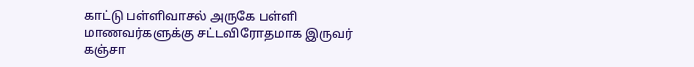காட்டு பள்ளிவாசல் அருகே பள்ளி மாணவர்களுக்கு சட்டவிரோதமாக இருவர் கஞ்சா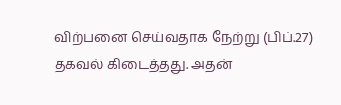விற்பனை செய்வதாக நேற்று (பிப்.27) தகவல் கிடைத்தது. அதன்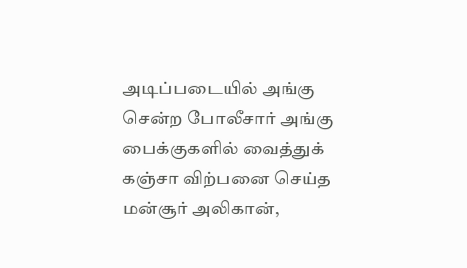அடிப்படையில் அங்கு சென்ற போலீசார் அங்கு பைக்குகளில் வைத்துக் கஞ்சா விற்பனை செய்த மன்சூர் அலிகான்,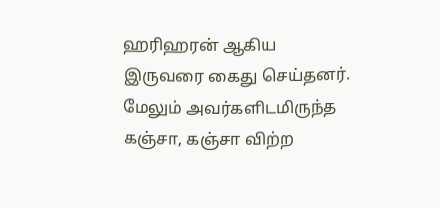ஹரிஹரன் ஆகிய இருவரை கைது செய்தனர். மேலும் அவர்களிடமிருந்த கஞ்சா, கஞ்சா விற்ற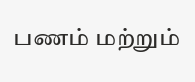பணம் மற்றும்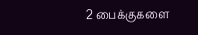2 பைக்குகளை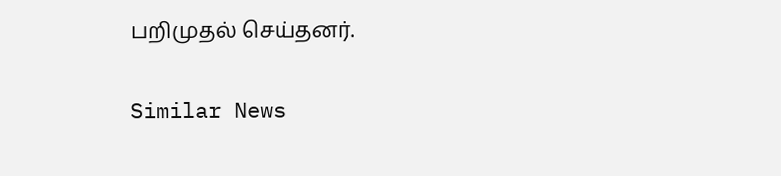பறிமுதல் செய்தனர்.

Similar News